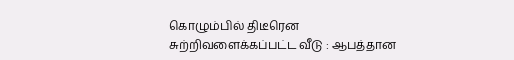கொழும்பில் திடீரென சுற்றிவளைக்கப்பட்ட வீடு : ஆபத்தான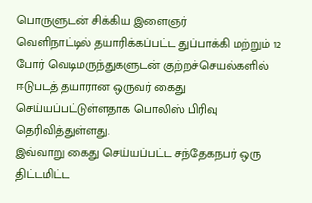பொருளுடன் சிக்கிய இளைஞர்
வெளிநாட்டில் தயாரிக்கப்பட்ட துப்பாக்கி மற்றும் 12 போர் வெடிமருந்துகளுடன் குற்றச்செயல்களில் ஈடுபடத் தயாரான ஒருவர் கைது செய்யப்பட்டுள்ளதாக பொலிஸ் பிரிவு தெரிவித்துள்ளது.
இவ்வாறு கைது செய்யப்பட்ட சந்தேகநபர் ஒரு திட்டமிட்ட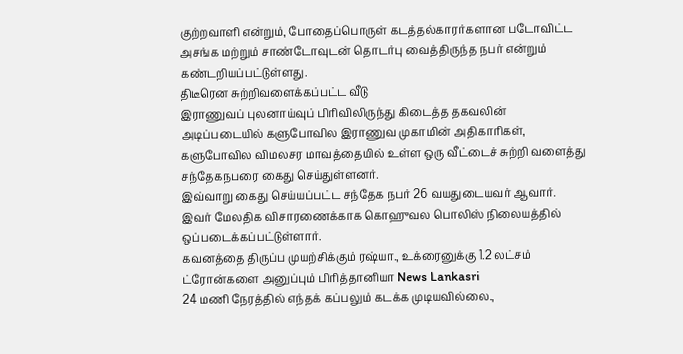குற்றவாளி என்றும், போதைப்பொருள் கடத்தல்காரர்களான படோவிட்ட அசங்க மற்றும் சாண்டோவுடன் தொடர்பு வைத்திருந்த நபர் என்றும் கண்டறியப்பட்டுள்ளது.
திடீரென சுற்றிவளைக்கப்பட்ட வீடு
இராணுவப் புலனாய்வுப் பிரிவிலிருந்து கிடைத்த தகவலின் அடிப்படையில் களுபோவில இராணுவ முகாமின் அதிகாரிகள், களுபோவில விமலசர மாவத்தையில் உள்ள ஒரு வீட்டைச் சுற்றி வளைத்து சந்தேகநபரை கைது செய்துள்ளனர்.
இவ்வாறு கைது செய்யப்பட்ட சந்தேக நபர் 26 வயதுடையவர் ஆவார்.
இவர் மேலதிக விசாரணைக்காக கொஹுவல பொலிஸ் நிலையத்தில் ஒப்படைக்கப்பட்டுள்ளார்.
கவனத்தை திருப்ப முயற்சிக்கும் ரஷ்யா., உக்ரைனுக்கு 1.2 லட்சம் ட்ரோன்களை அனுப்பும் பிரித்தானியா News Lankasri
24 மணி நேரத்தில் எந்தக் கப்பலும் கடக்க முடியவில்லை.,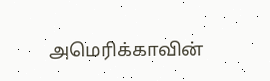அமெரிக்காவின்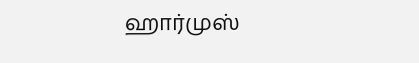ஹார்முஸ்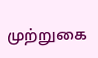முற்றுகை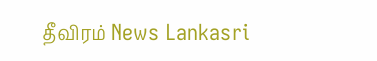தீவிரம் News Lankasri